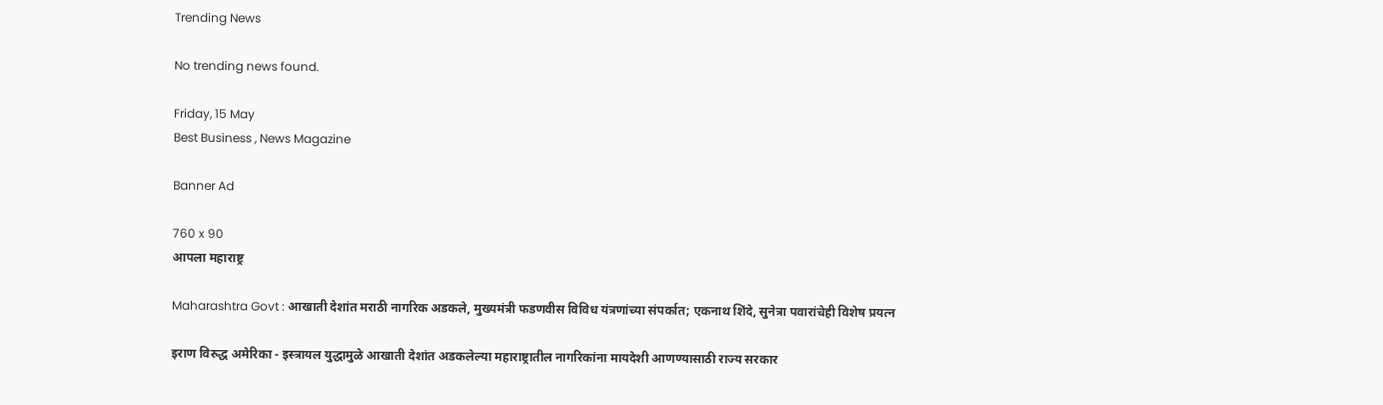Trending News

No trending news found.

Friday, 15 May
Best Business , News Magazine

Banner Ad

760 x 90
आपला महाराष्ट्र

Maharashtra Govt : आखाती देशांत मराठी नागरिक अडकले, मुख्यमंत्री फडणवीस विविध यंत्रणांच्या संपर्कात; एकनाथ शिंदे, सुनेत्रा पवारांचेही विशेष प्रयत्न

इराण विरुद्ध अमेरिका - इस्त्रायल युद्धामुळे आखाती देशांत अडकलेल्या महाराष्ट्रातील नागरिकांना मायदेशी आणण्यासाठी राज्य सरकार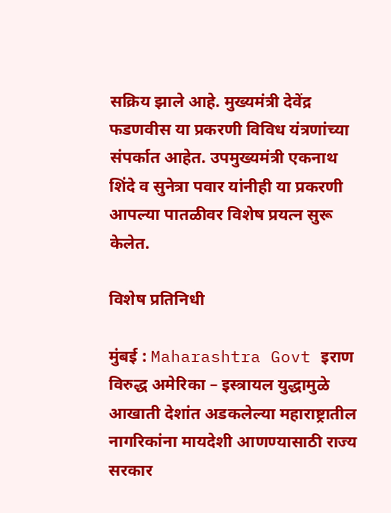सक्रिय झाले आहे. मुख्यमंत्री देवेंद्र फडणवीस या प्रकरणी विविध यंत्रणांच्या संपर्कात आहेत. उपमुख्यमंत्री एकनाथ शिंदे व सुनेत्रा पवार यांनीही या प्रकरणी आपल्या पातळीवर विशेष प्रयत्न सुरू केलेत.

विशेष प्रतिनिधी

मुंबई : Maharashtra Govt इराण विरुद्ध अमेरिका – इस्त्रायल युद्धामुळे आखाती देशांत अडकलेल्या महाराष्ट्रातील नागरिकांना मायदेशी आणण्यासाठी राज्य सरकार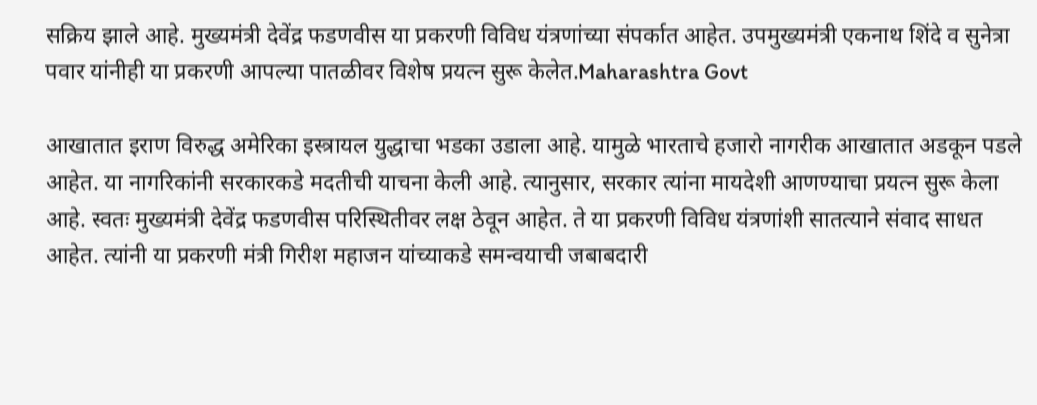सक्रिय झाले आहे. मुख्यमंत्री देवेंद्र फडणवीस या प्रकरणी विविध यंत्रणांच्या संपर्कात आहेत. उपमुख्यमंत्री एकनाथ शिंदे व सुनेत्रा पवार यांनीही या प्रकरणी आपल्या पातळीवर विशेष प्रयत्न सुरू केलेत.Maharashtra Govt

आखातात इराण विरुद्ध अमेरिका इस्त्रायल युद्धाचा भडका उडाला आहे. यामुळे भारताचे हजारो नागरीक आखातात अडकून पडले आहेत. या नागरिकांनी सरकारकडे मदतीची याचना केली आहे. त्यानुसार, सरकार त्यांना मायदेशी आणण्याचा प्रयत्न सुरू केला आहे. स्वतः मुख्यमंत्री देवेंद्र फडणवीस परिस्थितीवर लक्ष ठेवून आहेत. ते या प्रकरणी विविध यंत्रणांशी सातत्याने संवाद साधत आहेत. त्यांनी या प्रकरणी मंत्री गिरीश महाजन यांच्याकडे समन्वयाची जबाबदारी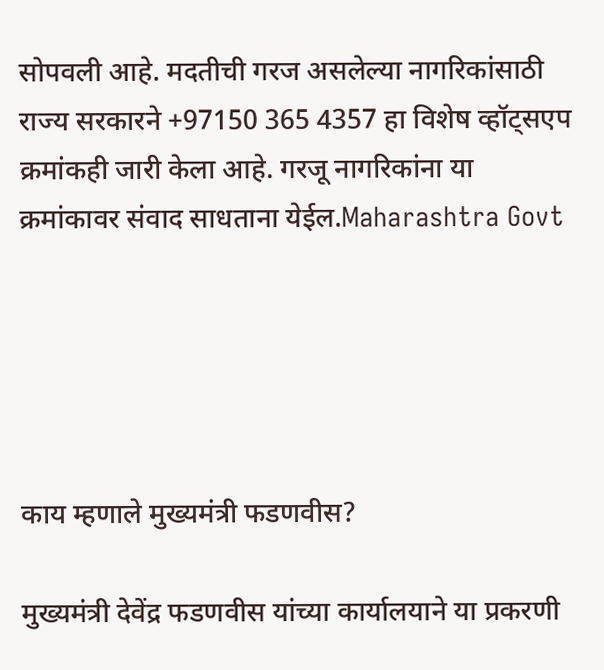सोपवली आहे. मदतीची गरज असलेल्या नागरिकांसाठी राज्य सरकारने +97150 365 4357 हा विशेष व्हॉट्सएप क्रमांकही जारी केला आहे. गरजू नागरिकांना या क्रमांकावर संवाद साधताना येईल.Maharashtra Govt





काय म्हणाले मुख्यमंत्री फडणवीस?

मुख्यमंत्री देवेंद्र फडणवीस यांच्या कार्यालयाने या प्रकरणी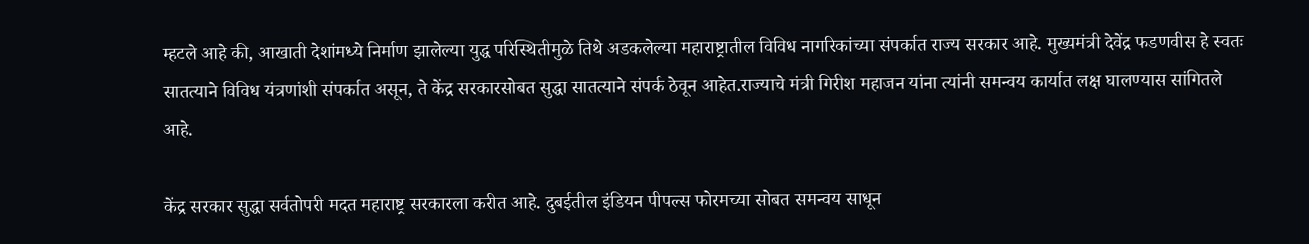म्हटले आहे की, आखाती देशांमध्ये निर्माण झालेल्या युद्ध परिस्थितीमुळे तिथे अडकलेल्या महाराष्ट्रातील विविध नागरिकांच्या संपर्कात राज्य सरकार आहे. मुख्यमंत्री देवेंद्र फडणवीस हे स्वतः सातत्याने विविध यंत्रणांशी संपर्कात असून, ते केंद्र सरकारसोबत सुद्धा सातत्याने संपर्क ठेवून आहेत.राज्याचे मंत्री गिरीश महाजन यांना त्यांनी समन्वय कार्यात लक्ष घालण्यास सांगितले आहे.

केंद्र सरकार सुद्धा सर्वतोपरी मदत महाराष्ट्र सरकारला करीत आहे. दुबईतील इंडियन पीपल्स फोरमच्या सोबत समन्वय साधून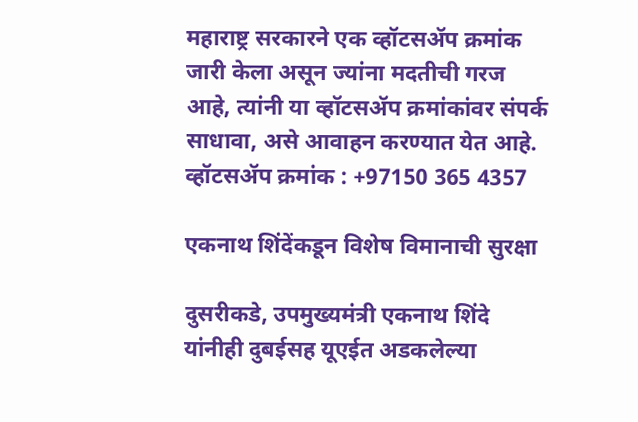महाराष्ट्र सरकारने एक व्हॉटसॲप क्रमांक जारी केला असून ज्यांना मदतीची गरज आहे, त्यांनी या व्हॉटसॲप क्रमांकांवर संपर्क साधावा, असे आवाहन करण्यात येत आहे. व्हॉटसॲप क्रमांक : +97150 365 4357

एकनाथ शिंदेंकडून विशेष विमानाची सुरक्षा

दुसरीकडे, उपमुख्यमंत्री एकनाथ शिंदे यांनीही दुबईसह यूएईत अडकलेल्या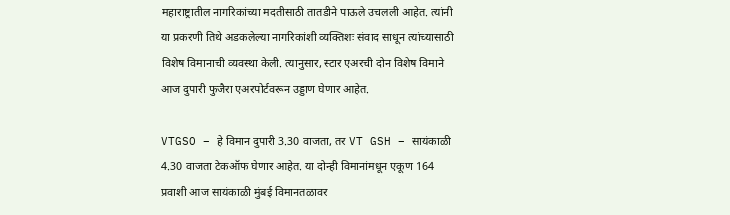महाराष्ट्रातील नागरिकांच्या मदतीसाठी तातडीने पाऊले उचलली आहेत. त्यांनी या प्रकरणी तिथे अडकलेल्या नागरिकांशी व्यक्तिशः संवाद साधून त्यांच्यासाठी विशेष विमानाची व्यवस्था केली. त्यानुसार, स्टार एअरची दोन विशेष विमाने आज दुपारी फुजैरा एअरपोर्टवरून उड्डाण घेणार आहेत.

VTGSO – हे विमान दुपारी 3.30 वाजता, तर VT GSH – सायंकाळी 4.30 वाजता टेकऑफ घेणार आहेत. या दोन्ही विमानांमधून एकूण 164 प्रवाशी आज सायंकाळी मुंबई विमानतळावर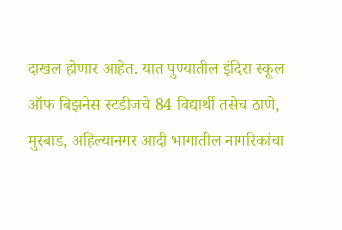दाखल होणार आहेत. यात पुण्यातील इंदिरा स्कूल ऑफ बिझनेस स्टडीजचे 84 विद्यार्थी तसेच ठाणे, मुरबाड, अहिल्यानगर आदी भागातील नागरिकांचा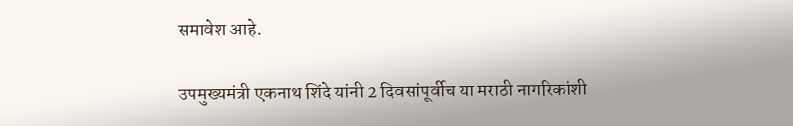समावेश आहे.

उपमुख्यमंत्री एकनाथ शिंदे यांनी 2 दिवसांपूर्वीच या मराठी नागरिकांशी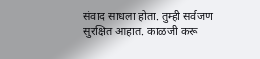संवाद साधला होता. तुम्ही सर्वजण सुरक्षित आहात. काळजी करू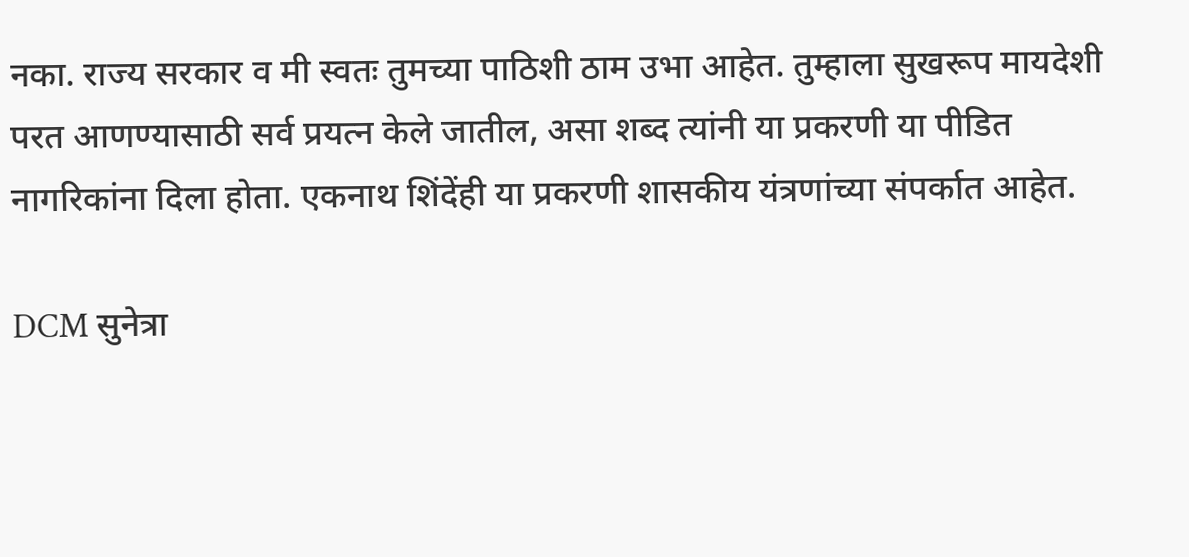नका. राज्य सरकार व मी स्वतः तुमच्या पाठिशी ठाम उभा आहेत. तुम्हाला सुखरूप मायदेशी परत आणण्यासाठी सर्व प्रयत्न केले जातील, असा शब्द त्यांनी या प्रकरणी या पीडित नागरिकांना दिला होता. एकनाथ शिंदेंही या प्रकरणी शासकीय यंत्रणांच्या संपर्कात आहेत.

DCM सुनेत्रा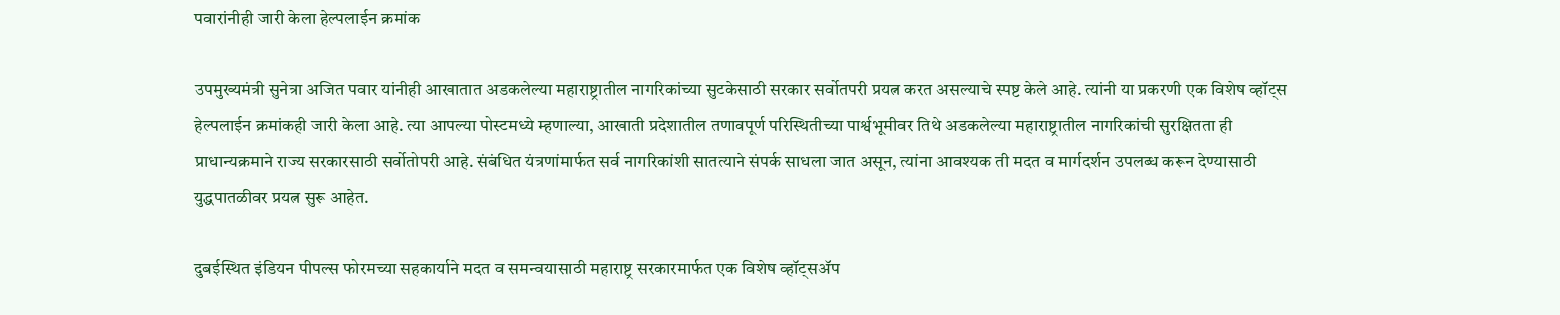पवारांनीही जारी केला हेल्पलाईन क्रमांक

उपमुख्यमंत्री सुनेत्रा अजित पवार यांनीही आखातात अडकलेल्या महाराष्ट्रातील नागरिकांच्या सुटकेसाठी सरकार सर्वोतपरी प्रयत्न करत असल्याचे स्पष्ट केले आहे. त्यांनी या प्रकरणी एक विशेष व्हॉट्स हेल्पलाईन क्रमांकही जारी केला आहे. त्या आपल्या पोस्टमध्ये म्हणाल्या, आखाती प्रदेशातील तणावपूर्ण परिस्थितीच्या पार्श्वभूमीवर तिथे अडकलेल्या महाराष्ट्रातील नागरिकांची सुरक्षितता ही प्राधान्यक्रमाने राज्य सरकारसाठी सर्वोतोपरी आहे. संबंधित यंत्रणांमार्फत सर्व नागरिकांशी सातत्याने संपर्क साधला जात असून, त्यांना आवश्यक ती मदत व मार्गदर्शन उपलब्ध करून देण्यासाठी युद्धपातळीवर प्रयत्न सुरू आहेत.

दुबईस्थित इंडियन पीपल्स फोरमच्या सहकार्याने मदत व समन्वयासाठी महाराष्ट्र सरकारमार्फत एक विशेष व्हॉट्सॲप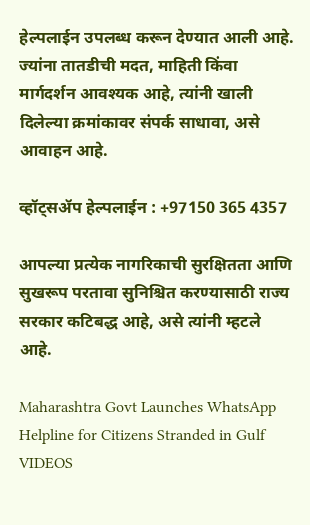हेल्पलाईन उपलब्ध करून देण्यात आली आहे. ज्यांना तातडीची मदत, माहिती किंवा मार्गदर्शन आवश्यक आहे, त्यांनी खाली दिलेल्या क्रमांकावर संपर्क साधावा, असे आवाहन आहे.

व्हॉट्सॲप हेल्पलाईन : +97150 365 4357

आपल्या प्रत्येक नागरिकाची सुरक्षितता आणि सुखरूप परतावा सुनिश्चित करण्यासाठी राज्य सरकार कटिबद्ध आहे, असे त्यांनी म्हटले आहे.

Maharashtra Govt Launches WhatsApp Helpline for Citizens Stranded in Gulf VIDEOS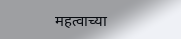महत्वाच्या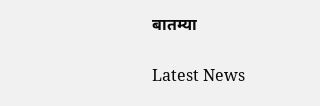बातम्या

Latest News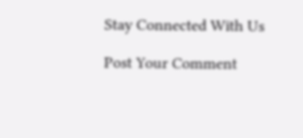Stay Connected With Us

Post Your Comment